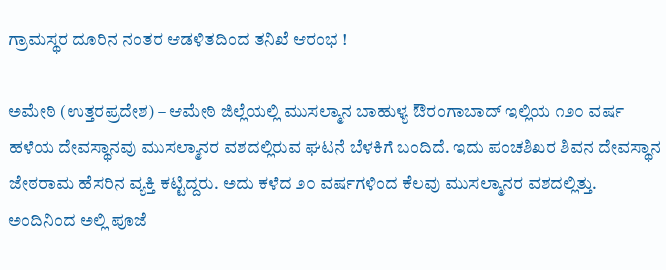ಗ್ರಾಮಸ್ಥರ ದೂರಿನ ನಂತರ ಆಡಳಿತದಿಂದ ತನಿಖೆ ಆರಂಭ !

ಅಮೇಠಿ (ಉತ್ತರಪ್ರದೇಶ) – ಆಮೇಠಿ ಜಿಲ್ಲೆಯಲ್ಲಿ ಮುಸಲ್ಮಾನ ಬಾಹುಳ್ಯ ಔರಂಗಾಬಾದ್ ಇಲ್ಲಿಯ ೧೨೦ ವರ್ಷ ಹಳೆಯ ದೇವಸ್ಥಾನವು ಮುಸಲ್ಮಾನರ ವಶದಲ್ಲಿರುವ ಘಟನೆ ಬೆಳಕಿಗೆ ಬಂದಿದೆ. ಇದು ಪಂಚಶಿಖರ ಶಿವನ ದೇವಸ್ಥಾನ ಜೇಠರಾಮ ಹೆಸರಿನ ವ್ಯಕ್ತಿ ಕಟ್ಟಿದ್ದರು. ಅದು ಕಳೆದ ೨೦ ವರ್ಷಗಳಿಂದ ಕೆಲವು ಮುಸಲ್ಮಾನರ ವಶದಲ್ಲಿತ್ತು. ಅಂದಿನಿಂದ ಅಲ್ಲಿ ಪೂಜೆ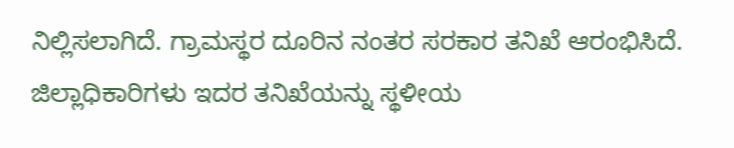ನಿಲ್ಲಿಸಲಾಗಿದೆ. ಗ್ರಾಮಸ್ಥರ ದೂರಿನ ನಂತರ ಸರಕಾರ ತನಿಖೆ ಆರಂಭಿಸಿದೆ. ಜಿಲ್ಲಾಧಿಕಾರಿಗಳು ಇದರ ತನಿಖೆಯನ್ನು ಸ್ಥಳೀಯ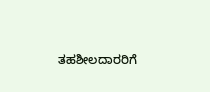ತಹಶೀಲದಾರರಿಗೆ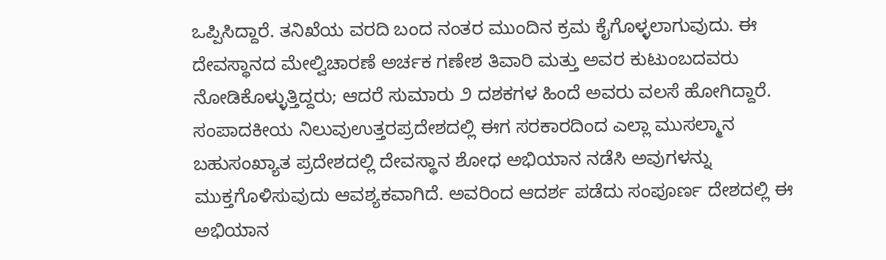ಒಪ್ಪಿಸಿದ್ದಾರೆ. ತನಿಖೆಯ ವರದಿ ಬಂದ ನಂತರ ಮುಂದಿನ ಕ್ರಮ ಕೈಗೊಳ್ಳಲಾಗುವುದು. ಈ ದೇವಸ್ಥಾನದ ಮೇಲ್ವಿಚಾರಣೆ ಅರ್ಚಕ ಗಣೇಶ ತಿವಾರಿ ಮತ್ತು ಅವರ ಕುಟುಂಬದವರು ನೋಡಿಕೊಳ್ಳುತ್ತಿದ್ದರು; ಆದರೆ ಸುಮಾರು ೨ ದಶಕಗಳ ಹಿಂದೆ ಅವರು ವಲಸೆ ಹೋಗಿದ್ದಾರೆ.
ಸಂಪಾದಕೀಯ ನಿಲುವುಉತ್ತರಪ್ರದೇಶದಲ್ಲಿ ಈಗ ಸರಕಾರದಿಂದ ಎಲ್ಲಾ ಮುಸಲ್ಮಾನ ಬಹುಸಂಖ್ಯಾತ ಪ್ರದೇಶದಲ್ಲಿ ದೇವಸ್ಥಾನ ಶೋಧ ಅಭಿಯಾನ ನಡೆಸಿ ಅವುಗಳನ್ನು ಮುಕ್ತಗೊಳಿಸುವುದು ಆವಶ್ಯಕವಾಗಿದೆ. ಅವರಿಂದ ಆದರ್ಶ ಪಡೆದು ಸಂಪೂರ್ಣ ದೇಶದಲ್ಲಿ ಈ ಅಭಿಯಾನ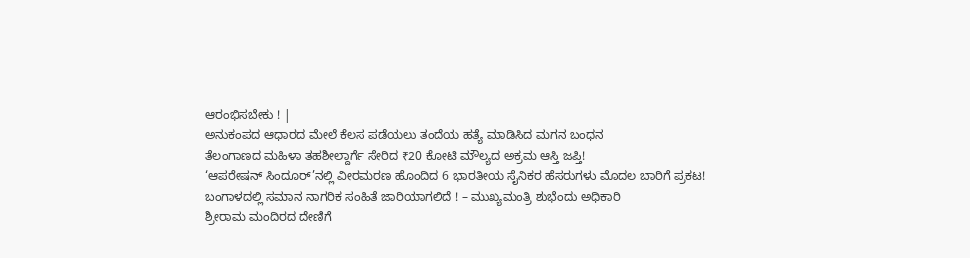ಆರಂಭಿಸಬೇಕು ! |
ಅನುಕಂಪದ ಆಧಾರದ ಮೇಲೆ ಕೆಲಸ ಪಡೆಯಲು ತಂದೆಯ ಹತ್ಯೆ ಮಾಡಿಸಿದ ಮಗನ ಬಂಧನ
ತೆಲಂಗಾಣದ ಮಹಿಳಾ ತಹಶೀಲ್ದಾರ್ಗೆ ಸೇರಿದ ₹20 ಕೋಟಿ ಮೌಲ್ಯದ ಅಕ್ರಮ ಆಸ್ತಿ ಜಪ್ತಿ!
‘ಆಪರೇಷನ್ ಸಿಂದೂರ್’ನಲ್ಲಿ ವೀರಮರಣ ಹೊಂದಿದ 6 ಭಾರತೀಯ ಸೈನಿಕರ ಹೆಸರುಗಳು ಮೊದಲ ಬಾರಿಗೆ ಪ್ರಕಟ!
ಬಂಗಾಳದಲ್ಲಿ ಸಮಾನ ನಾಗರಿಕ ಸಂಹಿತೆ ಜಾರಿಯಾಗಲಿದೆ ! – ಮುಖ್ಯಮಂತ್ರಿ ಶುಭೆಂದು ಅಧಿಕಾರಿ
ಶ್ರೀರಾಮ ಮಂದಿರದ ದೇಣಿಗೆ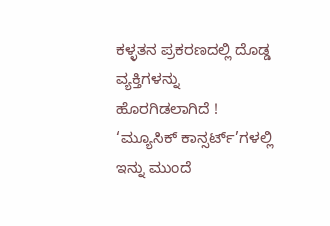ಕಳ್ಳತನ ಪ್ರಕರಣದಲ್ಲಿ ದೊಡ್ಡ ವ್ಯಕ್ತಿಗಳನ್ನು ಹೊರಗಿಡಲಾಗಿದೆ !
‘ಮ್ಯೂಸಿಕ್ ಕಾನ್ಸರ್ಟ್’ಗಳಲ್ಲಿ ಇನ್ನು ಮುಂದೆ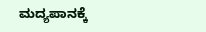ಮದ್ಯಪಾನಕ್ಕೆ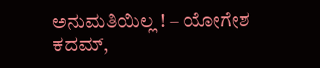ಅನುಮತಿಯಿಲ್ಲ ! – ಯೋಗೇಶ ಕದಮ್,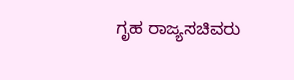ಗೃಹ ರಾಜ್ಯಸಚಿವರು